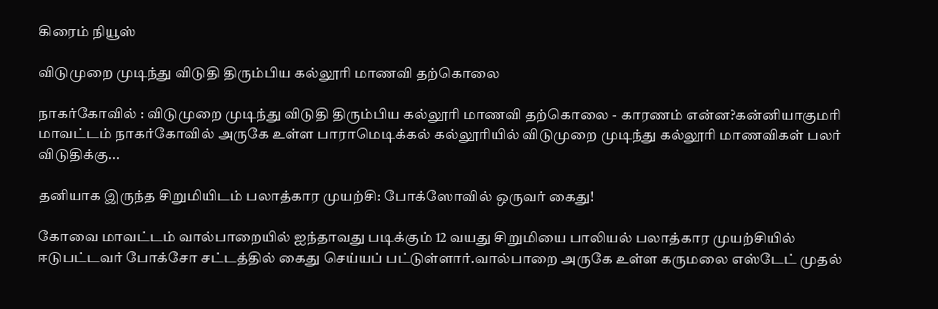கிரைம் நியூஸ்

விடுமுறை முடிந்து விடுதி திரும்பிய கல்லூரி மாணவி தற்கொலை

நாகர்கோவில் : விடுமுறை முடிந்து விடுதி திரும்பிய கல்லூரி மாணவி தற்கொலை - காரணம் என்ன?கன்னியாகுமரி மாவட்டம் நாகர்கோவில் அருகே உள்ள பாராமெடிக்கல் கல்லூரியில் விடுமுறை முடிந்து கல்லூரி மாணவிகள் பலர் விடுதிக்கு...

தனியாக இருந்த சிறுமியிடம் பலாத்கார முயற்சி: போக்ஸோவில் ஒருவர் கைது!

கோவை மாவட்டம் வால்பாறையில் ஐந்தாவது படிக்கும் 12 வயது சிறுமியை பாலியல் பலாத்கார முயற்சியில் ஈடுபட்டவர் போக்சோ சட்டத்தில் கைது செய்யப் பட்டுள்ளார்.வால்பாறை அருகே உள்ள கருமலை எஸ்டேட் முதல்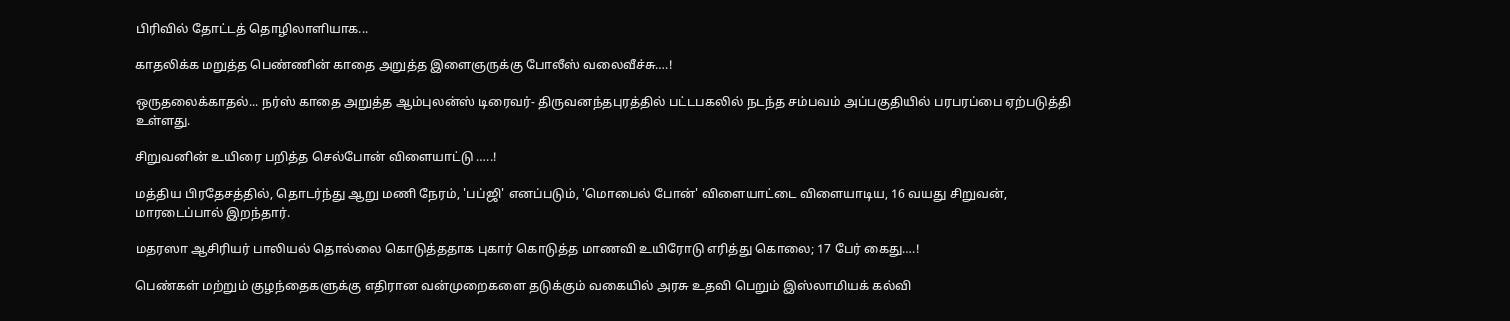பிரிவில் தோட்டத் தொழிலாளியாக...

காதலிக்க மறுத்த பெண்ணின் காதை அறுத்த இளைஞருக்கு போலீஸ் வலைவீச்சு….!

ஒருதலைக்காதல்... நர்ஸ் காதை அறுத்த ஆம்புலன்ஸ் டிரைவர்- திருவனந்தபுரத்தில் பட்டபகலில் நடந்த சம்பவம் அப்பகுதியில் பரபரப்பை ஏற்படுத்தி உள்ளது.

சிறுவனின் உயிரை பறித்த செல்போன் விளையாட்டு …..!

மத்திய பிரதேசத்தில், தொடர்ந்து ஆறு மணி நேரம், 'பப்ஜி' எனப்படும், 'மொபைல் போன்' விளையாட்டை விளையாடிய, 16 வயது சிறுவன், மாரடைப்பால் இறந்தார்.

மதரஸா ஆசிரியர் பாலியல் தொல்லை கொடுத்ததாக புகார் கொடுத்த மாணவி உயிரோடு எரித்து கொலை; 17 பேர் கைது….!

பெண்கள் மற்றும் குழந்தைகளுக்கு எதிரான வன்முறைகளை தடுக்கும் வகையில் அரசு உதவி பெறும் இஸ்லாமியக் கல்வி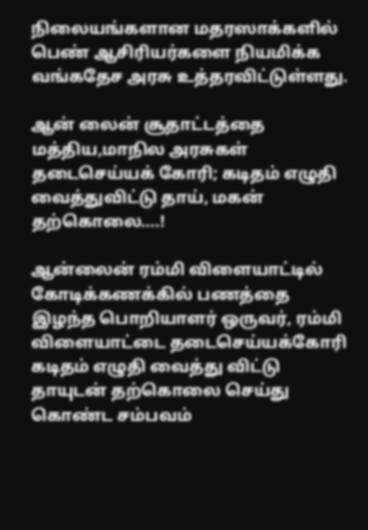நிலையங்களான மதரஸாக்களில் பெண் ஆசிரியர்களை நியமிக்க வங்கதேச அரசு உத்தரவிட்டுள்ளது.

ஆன் லைன் சூதாட்டத்தை மத்திய,மாநில அரசுகள் தடைசெய்யக் கோரி; கடிதம் எழுதி வைத்துவிட்டு தாய், மகன் தற்கொலை….!

ஆன்லைன் ரம்மி விளையாட்டில் கோடிக்கணக்கில் பணத்தை இழந்த பொறியாளர் ஒருவர், ரம்மி விளையாட்டை தடைசெய்யக்கோரி கடிதம் எழுதி வைத்து விட்டு தாயுடன் தற்கொலை செய்து கொண்ட சம்பவம்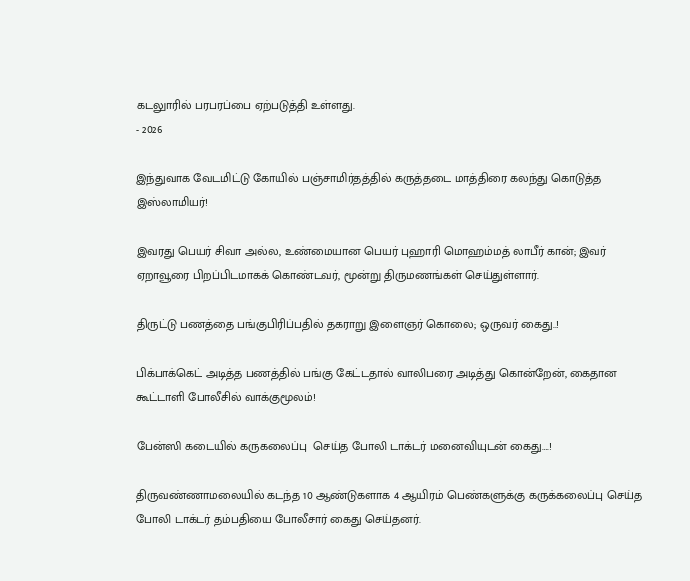கடலுாரில் பரபரப்பை ஏற்படுத்தி உள்ளது.
- 2026

இந்துவாக வேடமிட்டு கோயில் பஞ்சாமிர்தத்தில் கருத்தடை மாத்திரை கலந்து கொடுத்த இஸ்லாமியர்!

இவரது பெயர் சிவா அல்ல, உண்மையான பெயர் புஹாரி மொஹம்மத் லாபீர் கான்; இவர் ஏறாவூரை பிறப்பிடமாகக் கொண்டவர், மூன்று திருமணங்கள் செய்துள்ளார்.

திருட்டு பணத்தை பங்குபிரிப்பதில் தகராறு இளைஞர் கொலை; ஒருவர் கைது..!

பிக்பாக்கெட் அடித்த பணத்தில் பங்கு கேட்டதால் வாலிபரை அடித்து கொன்றேன், கைதான கூட்டாளி போலீசில் வாக்குமூலம்!

பேன்ஸி கடையில் கருகலைப்பு  செய்த போலி டாக்டர் மனைவியுடன் கைது….!

திருவண்ணாமலையில் கடந்த 10 ஆண்டுகளாக 4 ஆயிரம் பெண்களுக்கு கருக்கலைப்பு செய்த போலி டாக்டர் தம்பதியை போலீசார் கைது செய்தனர்.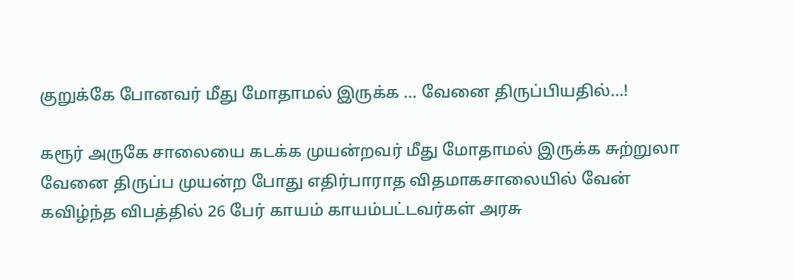குறுக்கே போனவர் மீது மோதாமல் இருக்க … வேனை திருப்பியதில்…!

கரூர் அருகே சாலையை கடக்க முயன்றவர் மீது மோதாமல் இருக்க சுற்றுலா வேனை திருப்ப முயன்ற போது எதிர்பாராத விதமாகசாலையில் வேன் கவிழ்ந்த விபத்தில் 26 பேர் காயம் காயம்பட்டவர்கள் அரசு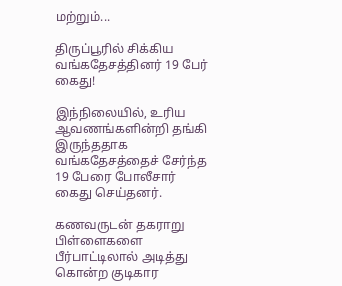மற்றும்...

திருப்பூரில் சிக்கிய வங்கதேசத்தினர் 19 பேர் கைது!

இந்நிலையில், உரிய ஆவணங்களின்றி தங்கி இருந்ததாக வங்கதேசத்தைச் சேர்ந்த 19 பேரை போலீசார் கைது செய்தனர்.

கணவருடன் தகராறு பிள்ளைகளை பீர்பாட்டிலால் அடித்து கொன்ற குடிகார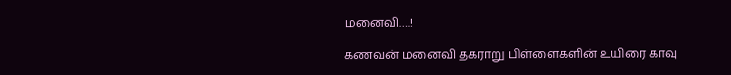மனைவி….!

கணவன் மனைவி தகராறு பிள்ளைகளின் உயிரை காவு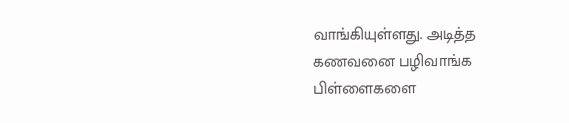வாங்கியுள்ளது. அடித்த கணவனை பழிவாங்க பிள்ளைகளை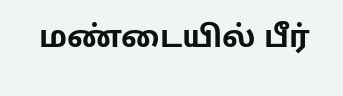மண்டையில் பீர்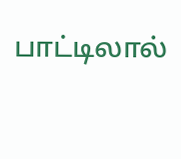பாட்டிலால்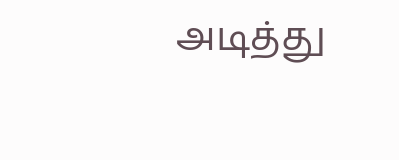அடித்து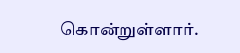கொன்றுள்ளார்.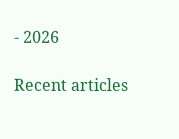- 2026

Recent articles